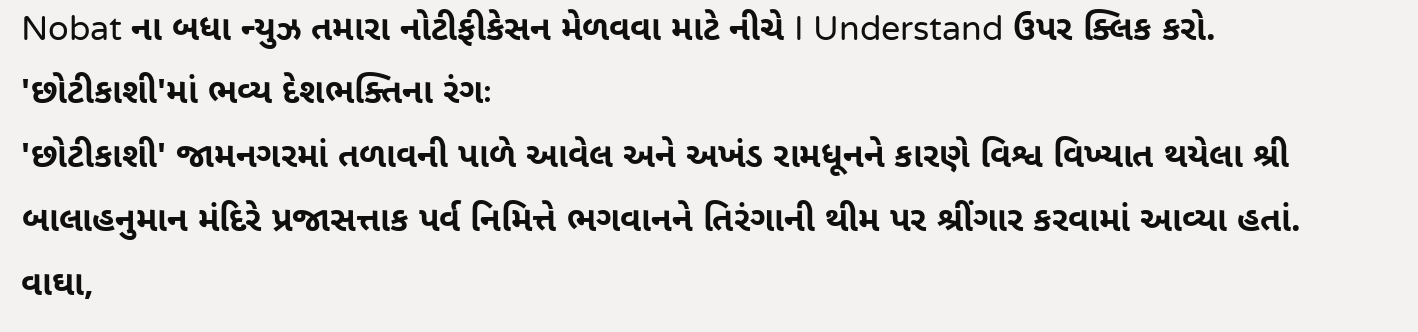Nobat ના બધા ન્યુઝ તમારા નોટીફીકેસન મેળવવા માટે નીચે I Understand ઉપર ક્લિક કરો.
'છોટીકાશી'માં ભવ્ય દેશભક્તિના રંગઃ
'છોટીકાશી' જામનગરમાં તળાવની પાળે આવેલ અને અખંડ રામધૂનને કારણે વિશ્વ વિખ્યાત થયેલા શ્રી બાલાહનુમાન મંદિરે પ્રજાસત્તાક પર્વ નિમિત્તે ભગવાનને તિરંગાની થીમ પર શ્રીંગાર કરવામાં આવ્યા હતાં. વાઘા,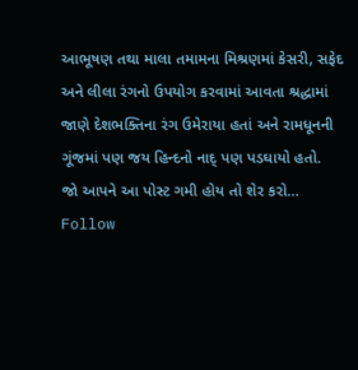આભૂષણ તથા માલા તમામના મિશ્રણમાં કેસરી, સફેદ અને લીલા રંગનો ઉપયોગ કરવામાં આવતા શ્રદ્ધામાં જાણે દેશભક્તિના રંગ ઉમેરાયા હતાં અને રામધૂનની ગૂંજમાં પણ જય હિન્દનો નાદ્ પણ પડઘાયો હતો.
જો આપને આ પોસ્ટ ગમી હોય તો શેર કરો...
Follow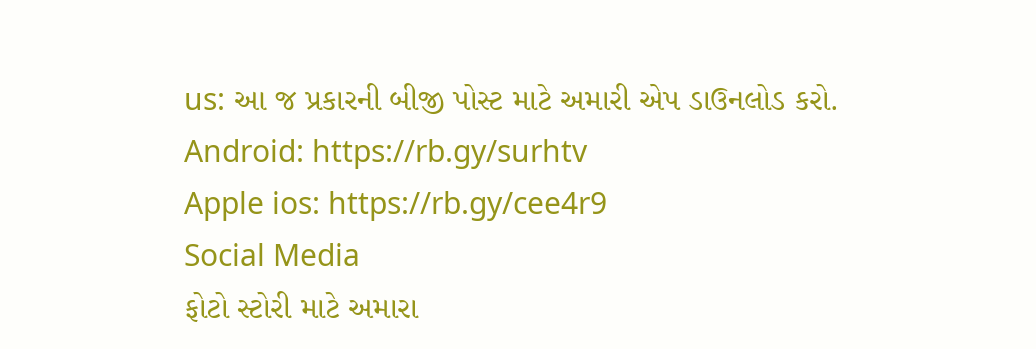us: આ જ પ્રકારની બીજી પોસ્ટ માટે અમારી એપ ડાઉનલોડ કરો.
Android: https://rb.gy/surhtv
Apple ios: https://rb.gy/cee4r9
Social Media
ફોટો સ્ટોરી માટે અમારા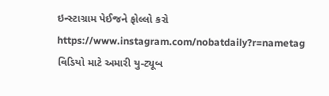ઇન્સ્ટાગ્રામ પેઈજને ફોલ્લો કરો
https://www.instagram.com/nobatdaily?r=nametag
વિડિયો માટે અમારી યુ-ટ્યૂબ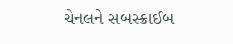ચેનલને સબસ્ક્રાઈબ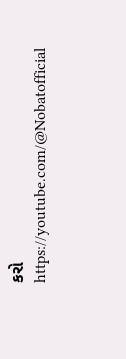કરો
https://youtube.com/@Nobatofficial